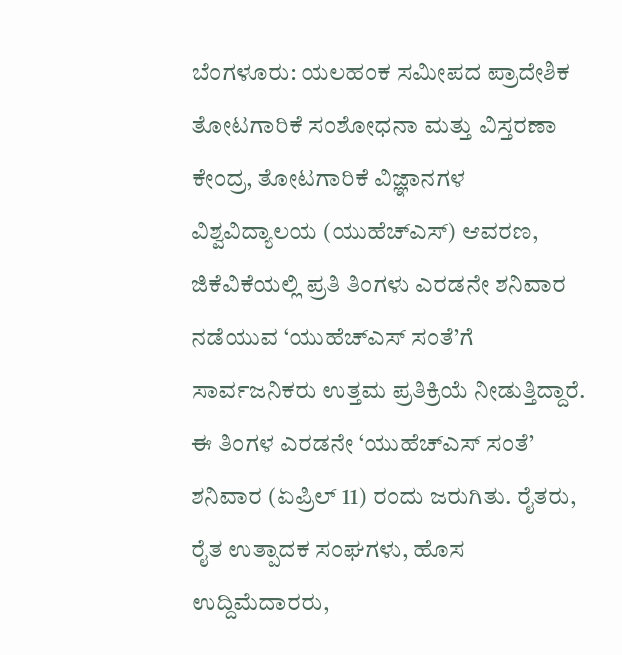ಬೆಂಗಳೂರು: ಯಲಹಂಕ ಸಮೀಪದ ಪ್ರಾದೇಶಿಕ ತೋಟಗಾರಿಕೆ ಸಂಶೋಧನಾ ಮತ್ತು ವಿಸ್ತರಣಾ ಕೇಂದ್ರ, ತೋಟಗಾರಿಕೆ ವಿಜ್ಞಾನಗಳ ವಿಶ್ವವಿದ್ಯಾಲಯ (ಯುಹೆಚ್ಎಸ್) ಆವರಣ, ಜಿಕೆವಿಕೆಯಲ್ಲಿ ಪ್ರತಿ ತಿಂಗಳು ಎರಡನೇ ಶನಿವಾರ ನಡೆಯುವ ‘ಯುಹೆಚ್ಎಸ್ ಸಂತೆ’ಗೆ ಸಾರ್ವಜನಿಕರು ಉತ್ತಮ ಪ್ರತಿಕ್ರಿಯೆ ನೀಡುತ್ತಿದ್ದಾರೆ.
ಈ ತಿಂಗಳ ಎರಡನೇ ‘ಯುಹೆಚ್ಎಸ್ ಸಂತೆ’ ಶನಿವಾರ (ಏಪ್ರಿಲ್ 11) ರಂದು ಜರುಗಿತು. ರೈತರು, ರೈತ ಉತ್ಪಾದಕ ಸಂಘಗಳು, ಹೊಸ ಉದ್ದಿಮೆದಾರರು,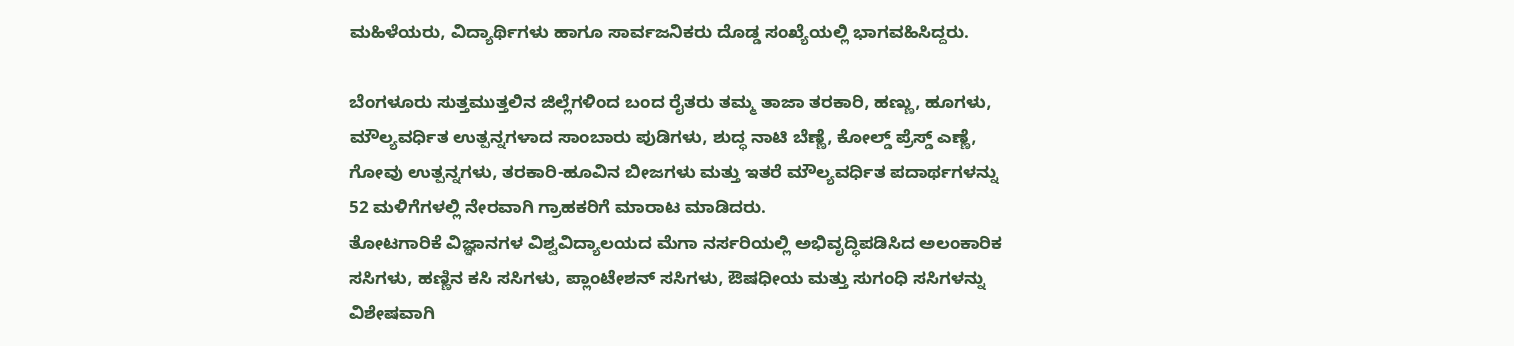ಮಹಿಳೆಯರು, ವಿದ್ಯಾರ್ಥಿಗಳು ಹಾಗೂ ಸಾರ್ವಜನಿಕರು ದೊಡ್ಡ ಸಂಖ್ಯೆಯಲ್ಲಿ ಭಾಗವಹಿಸಿದ್ದರು.

ಬೆಂಗಳೂರು ಸುತ್ತಮುತ್ತಲಿನ ಜಿಲ್ಲೆಗಳಿಂದ ಬಂದ ರೈತರು ತಮ್ಮ ತಾಜಾ ತರಕಾರಿ, ಹಣ್ಣು, ಹೂಗಳು, ಮೌಲ್ಯವರ್ಧಿತ ಉತ್ಪನ್ನಗಳಾದ ಸಾಂಬಾರು ಪುಡಿಗಳು, ಶುದ್ಧ ನಾಟಿ ಬೆಣ್ಣೆ, ಕೋಲ್ಡ್ ಪ್ರೆಸ್ಡ್ ಎಣ್ಣೆ, ಗೋವು ಉತ್ಪನ್ನಗಳು, ತರಕಾರಿ-ಹೂವಿನ ಬೀಜಗಳು ಮತ್ತು ಇತರೆ ಮೌಲ್ಯವರ್ಧಿತ ಪದಾರ್ಥಗಳನ್ನು 52 ಮಳಿಗೆಗಳಲ್ಲಿ ನೇರವಾಗಿ ಗ್ರಾಹಕರಿಗೆ ಮಾರಾಟ ಮಾಡಿದರು.
ತೋಟಗಾರಿಕೆ ವಿಜ್ಞಾನಗಳ ವಿಶ್ವವಿದ್ಯಾಲಯದ ಮೆಗಾ ನರ್ಸರಿಯಲ್ಲಿ ಅಭಿವೃದ್ಧಿಪಡಿಸಿದ ಅಲಂಕಾರಿಕ ಸಸಿಗಳು, ಹಣ್ಣಿನ ಕಸಿ ಸಸಿಗಳು, ಪ್ಲಾಂಟೇಶನ್ ಸಸಿಗಳು, ಔಷಧೀಯ ಮತ್ತು ಸುಗಂಧಿ ಸಸಿಗಳನ್ನು ವಿಶೇಷವಾಗಿ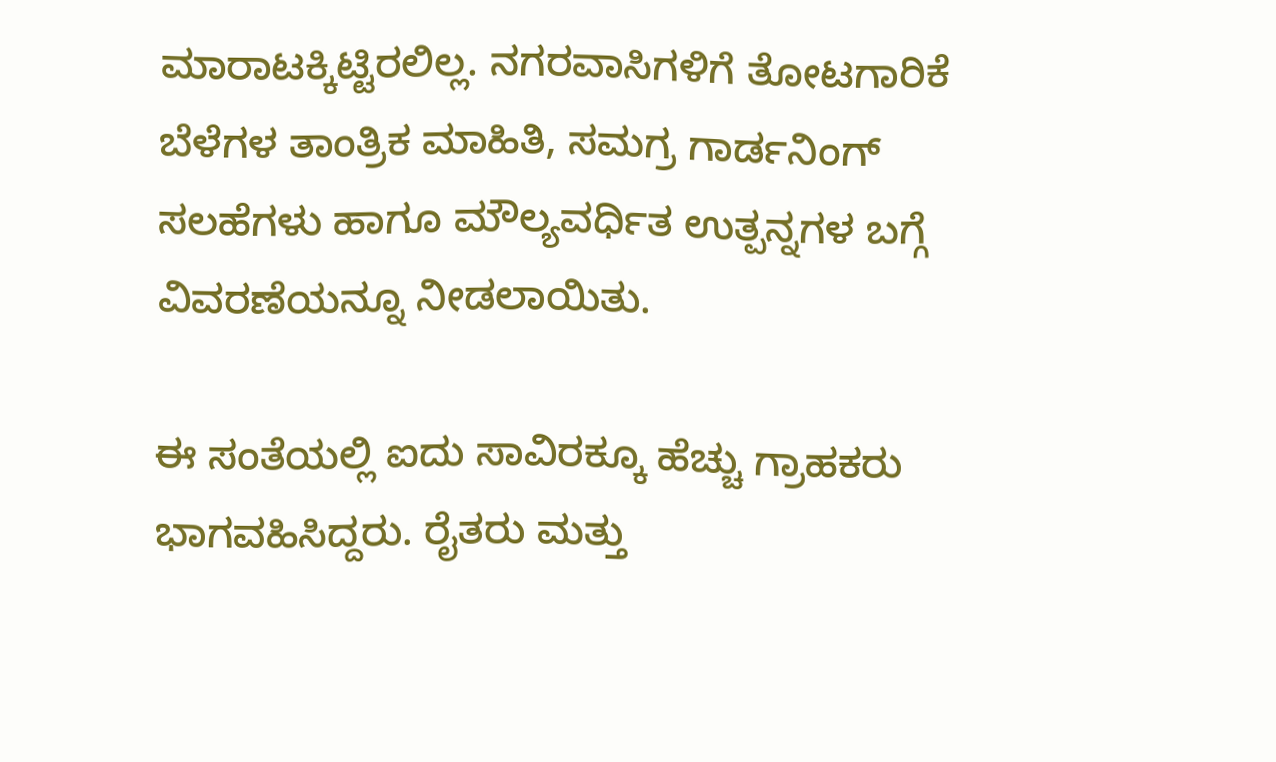ಮಾರಾಟಕ್ಕಿಟ್ಟಿರಲಿಲ್ಲ. ನಗರವಾಸಿಗಳಿಗೆ ತೋಟಗಾರಿಕೆ ಬೆಳೆಗಳ ತಾಂತ್ರಿಕ ಮಾಹಿತಿ, ಸಮಗ್ರ ಗಾರ್ಡನಿಂಗ್ ಸಲಹೆಗಳು ಹಾಗೂ ಮೌಲ್ಯವರ್ಧಿತ ಉತ್ಪನ್ನಗಳ ಬಗ್ಗೆ ವಿವರಣೆಯನ್ನೂ ನೀಡಲಾಯಿತು.

ಈ ಸಂತೆಯಲ್ಲಿ ಐದು ಸಾವಿರಕ್ಕೂ ಹೆಚ್ಚು ಗ್ರಾಹಕರು ಭಾಗವಹಿಸಿದ್ದರು. ರೈತರು ಮತ್ತು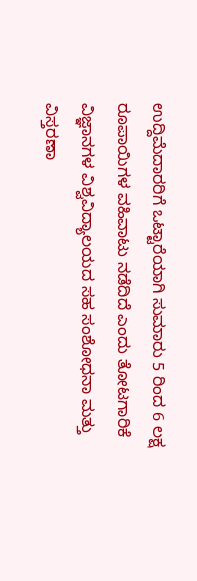ಉದ್ದಿಮೆದಾರರಿಗೆ ಒಟ್ಟಾರೆಯಾಗಿ ಸುಮಾರು 5 ರಿಂದ 6 ಲಕ್ಷ ರೂಪಾಯಿಗಳ ವಹಿವಾಟು ನಡೆದಿದೆ ಎಂದು ತೋಟಗಾರಿಕೆ ವಿಜ್ಞಾನಗಳ ವಿಶ್ವವಿದ್ಯಾಲಯದ ಸಹ ಸಂಶೋಧನಾ ಮತ್ತು ವಿಸ್ತರಣಾ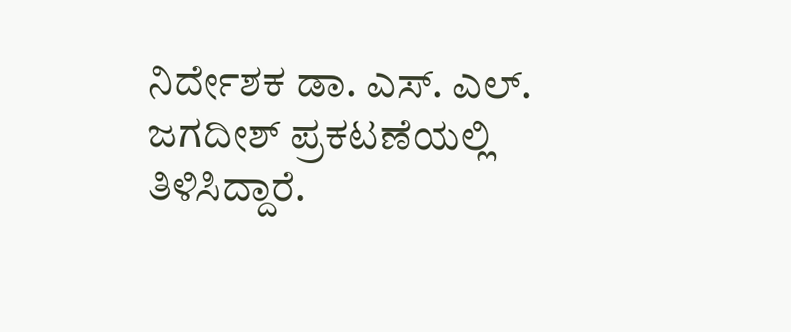ನಿರ್ದೇಶಕ ಡಾ. ಎಸ್. ಎಲ್. ಜಗದೀಶ್ ಪ್ರಕಟಣೆಯಲ್ಲಿ ತಿಳಿಸಿದ್ದಾರೆ.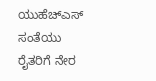ಯುಹೆಚ್ಎಸ್ ಸಂತೆಯು ರೈತರಿಗೆ ನೇರ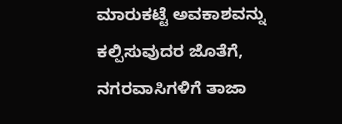ಮಾರುಕಟ್ಟೆ ಅವಕಾಶವನ್ನು ಕಲ್ಪಿಸುವುದರ ಜೊತೆಗೆ, ನಗರವಾಸಿಗಳಿಗೆ ತಾಜಾ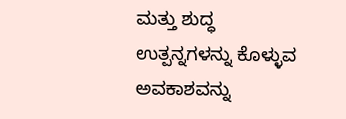ಮತ್ತು ಶುದ್ಧ ಉತ್ಪನ್ನಗಳನ್ನು ಕೊಳ್ಳುವ ಅವಕಾಶವನ್ನು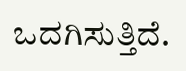ಒದಗಿಸುತ್ತಿದೆ.